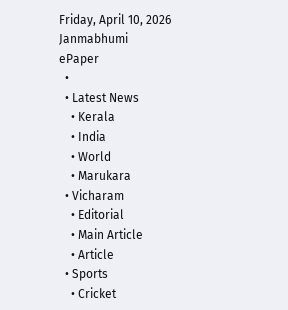Friday, April 10, 2026
Janmabhumi
ePaper
  •
  • Latest News
    • Kerala
    • India
    • World
    • Marukara
  • Vicharam
    • Editorial
    • Main Article
    • Article
  • Sports
    • Cricket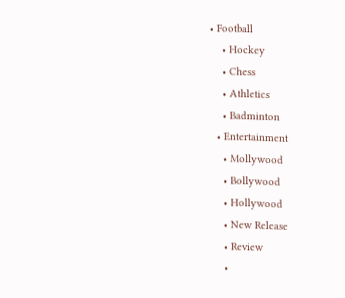• Football
    • Hockey
    • Chess
    • Athletics
    • Badminton
  • Entertainment
    • Mollywood
    • Bollywood
    • Hollywood
    • New Release
    • Review
    •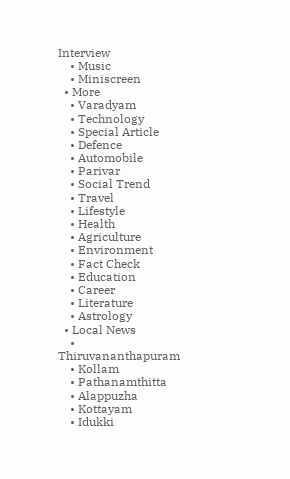Interview
    • Music
    • Miniscreen
  • More
    • Varadyam
    • Technology
    • Special Article
    • Defence
    • Automobile
    • Parivar
    • Social Trend
    • Travel
    • Lifestyle
    • Health
    • Agriculture
    • Environment
    • Fact Check
    • Education
    • Career
    • Literature
    • Astrology
  • Local News
    • Thiruvananthapuram
    • Kollam
    • Pathanamthitta
    • Alappuzha
    • Kottayam
    • Idukki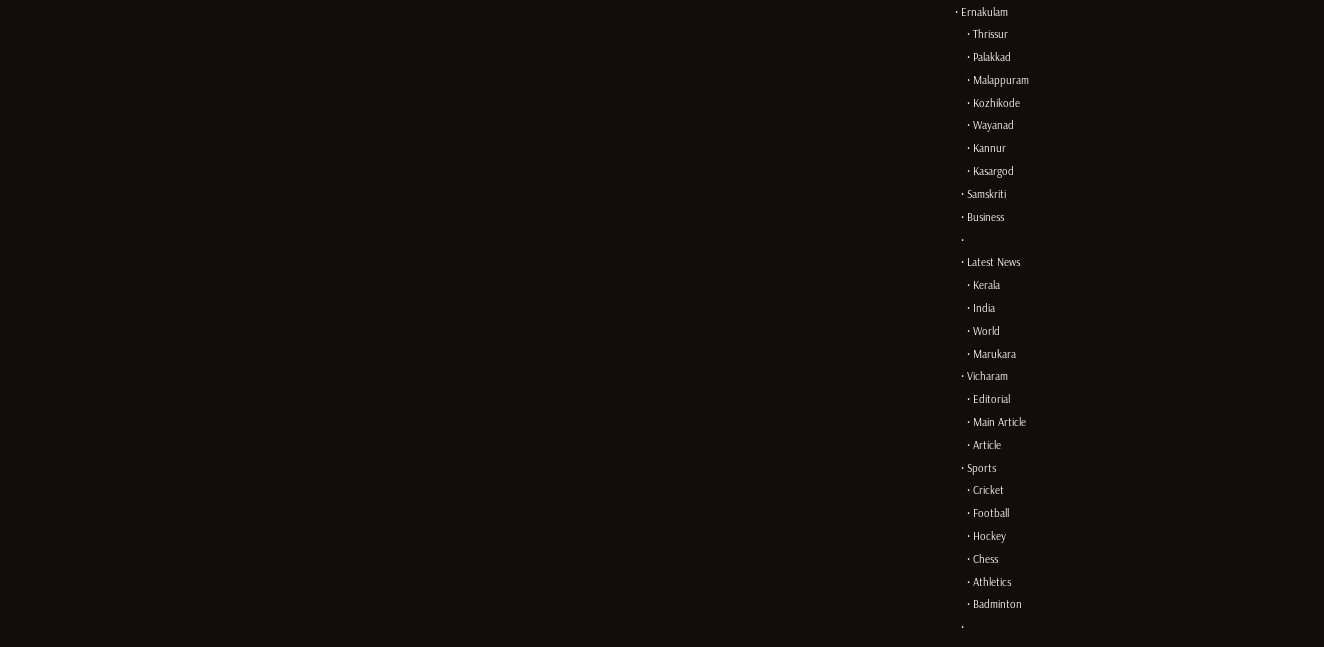• Ernakulam
    • Thrissur
    • Palakkad
    • Malappuram
    • Kozhikode
    • Wayanad
    • Kannur
    • Kasargod
  • Samskriti
  • Business
  •
  • Latest News
    • Kerala
    • India
    • World
    • Marukara
  • Vicharam
    • Editorial
    • Main Article
    • Article
  • Sports
    • Cricket
    • Football
    • Hockey
    • Chess
    • Athletics
    • Badminton
  •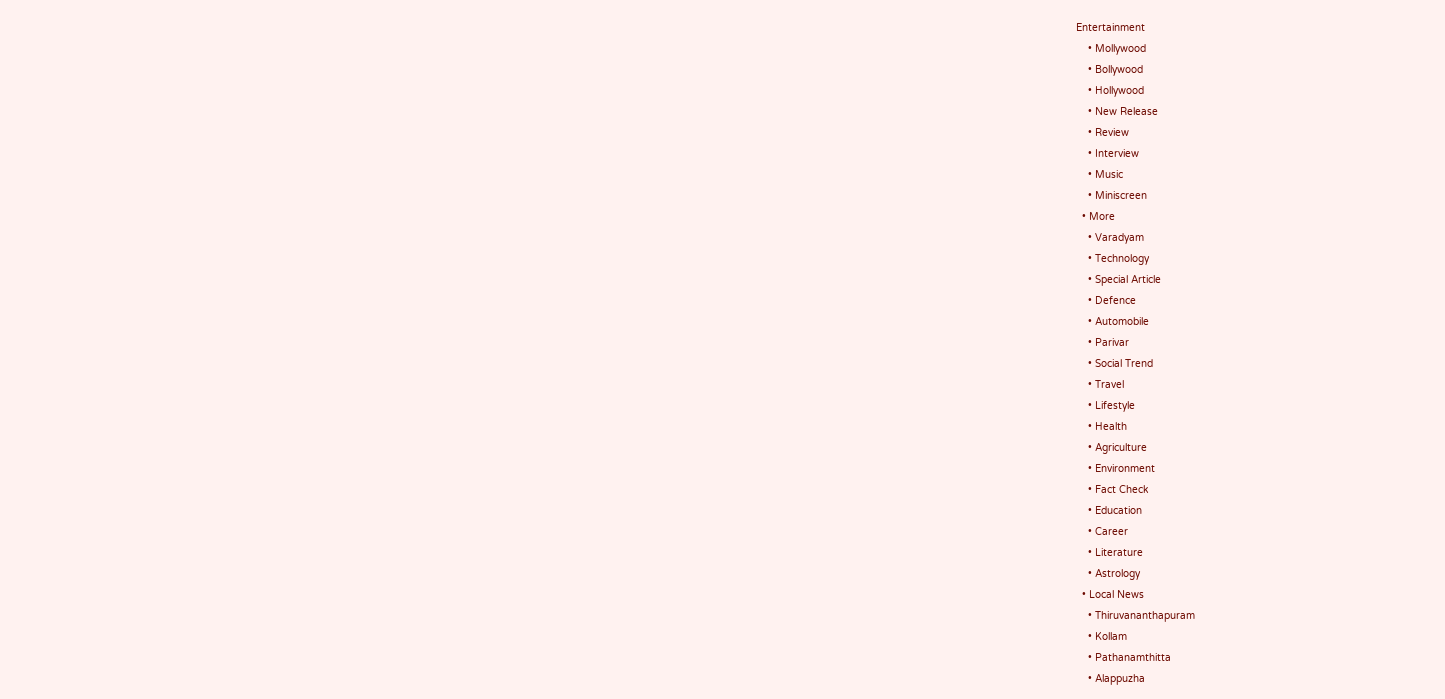Entertainment
    • Mollywood
    • Bollywood
    • Hollywood
    • New Release
    • Review
    • Interview
    • Music
    • Miniscreen
  • More
    • Varadyam
    • Technology
    • Special Article
    • Defence
    • Automobile
    • Parivar
    • Social Trend
    • Travel
    • Lifestyle
    • Health
    • Agriculture
    • Environment
    • Fact Check
    • Education
    • Career
    • Literature
    • Astrology
  • Local News
    • Thiruvananthapuram
    • Kollam
    • Pathanamthitta
    • Alappuzha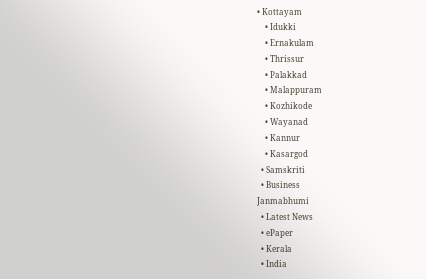• Kottayam
    • Idukki
    • Ernakulam
    • Thrissur
    • Palakkad
    • Malappuram
    • Kozhikode
    • Wayanad
    • Kannur
    • Kasargod
  • Samskriti
  • Business
Janmabhumi
  • Latest News
  • ePaper
  • Kerala
  • India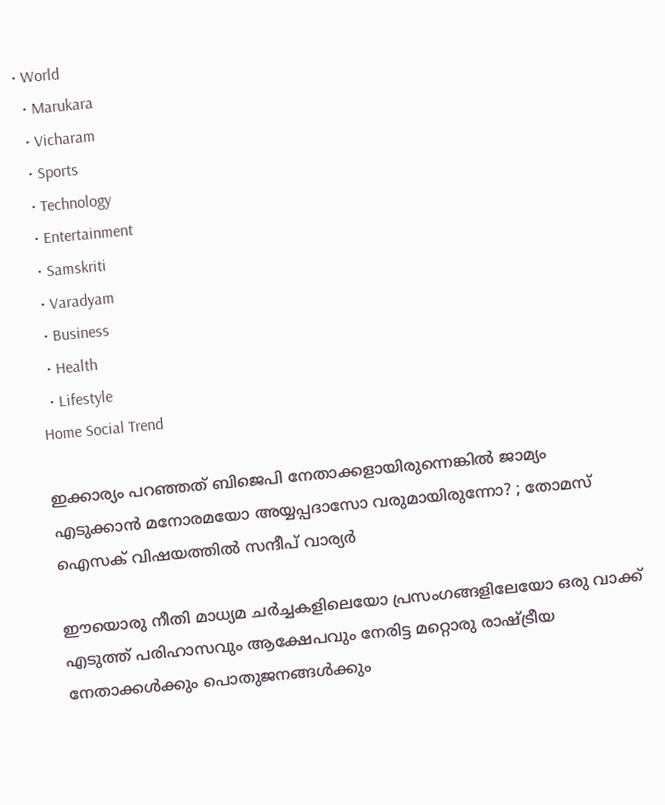• World
  • Marukara
  • Vicharam
  • Sports
  • Technology
  • Entertainment
  • Samskriti
  • Varadyam
  • Business
  • Health
  • Lifestyle
Home Social Trend

ഇക്കാര്യം പറഞ്ഞത് ബിജെപി നേതാക്കളായിരുന്നെങ്കില്‍ ജാമ്യം എടുക്കാന്‍ മനോരമയോ അയ്യപ്പദാസോ വരുമായിരുന്നോ? ; തോമസ് ഐസക് വിഷയത്തില്‍ സന്ദീപ് വാര്യര്‍

ഈയൊരു നീതി മാധ്യമ ചര്‍ച്ചകളിലെയോ പ്രസംഗങ്ങളിലേയോ ഒരു വാക്ക് എടുത്ത് പരിഹാസവും ആക്ഷേപവും നേരിട്ട മറ്റൊരു രാഷ്‌ട്രീയ നേതാക്കള്‍ക്കും പൊതുജനങ്ങള്‍ക്കും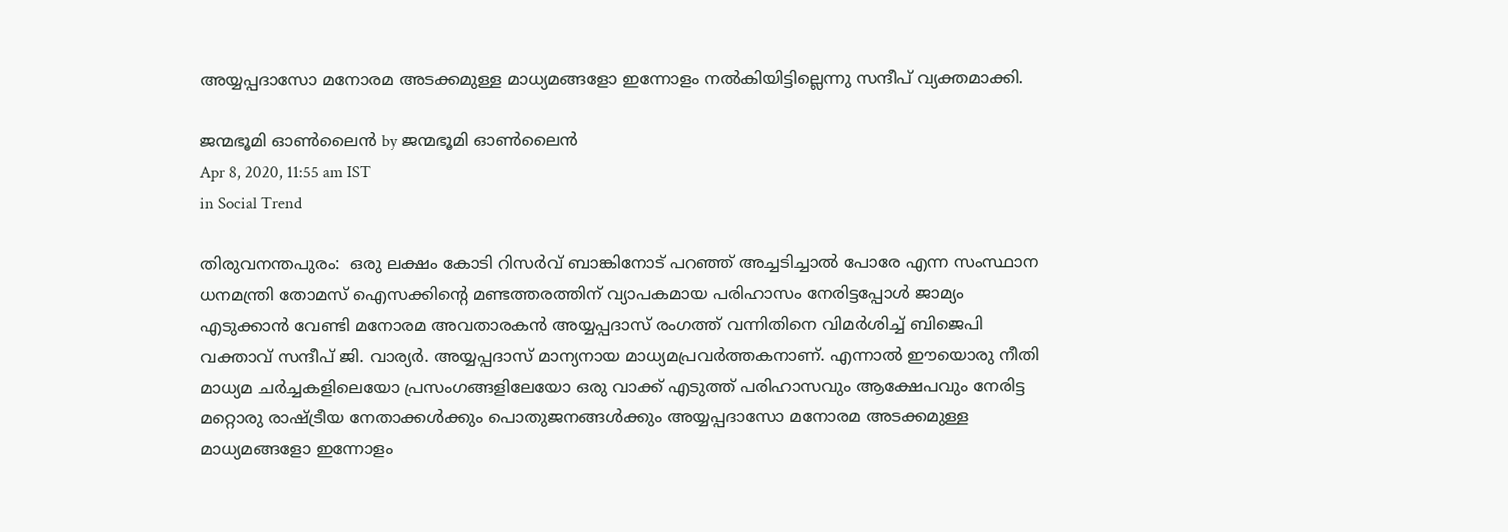അയ്യപ്പദാസോ മനോരമ അടക്കമുള്ള മാധ്യമങ്ങളോ ഇന്നോളം നല്‍കിയിട്ടില്ലെന്നു സന്ദീപ് വ്യക്തമാക്കി.

ജന്മഭൂമി ഓണ്‍ലൈന്‍ by ജന്മഭൂമി ഓണ്‍ലൈന്‍
Apr 8, 2020, 11:55 am IST
in Social Trend

തിരുവനന്തപുരം:  ഒരു ലക്ഷം കോടി റിസര്‍വ് ബാങ്കിനോട് പറഞ്ഞ് അച്ചടിച്ചാല്‍ പോരേ എന്ന സംസ്ഥാന ധനമന്ത്രി തോമസ് ഐസക്കിന്റെ മണ്ടത്തരത്തിന് വ്യാപകമായ പരിഹാസം നേരിട്ടപ്പോള്‍ ജാമ്യം എടുക്കാന്‍ വേണ്ടി മനോരമ അവതാരകന്‍ അയ്യപ്പദാസ് രംഗത്ത് വന്നിതിനെ വിമര്‍ശിച്ച് ബിജെപി വക്താവ് സന്ദീപ് ജി. വാര്യര്‍. അയ്യപ്പദാസ് മാന്യനായ മാധ്യമപ്രവര്‍ത്തകനാണ്. എന്നാല്‍ ഈയൊരു നീതി മാധ്യമ ചര്‍ച്ചകളിലെയോ പ്രസംഗങ്ങളിലേയോ ഒരു വാക്ക് എടുത്ത് പരിഹാസവും ആക്ഷേപവും നേരിട്ട മറ്റൊരു രാഷ്‌ട്രീയ നേതാക്കള്‍ക്കും പൊതുജനങ്ങള്‍ക്കും അയ്യപ്പദാസോ മനോരമ അടക്കമുള്ള മാധ്യമങ്ങളോ ഇന്നോളം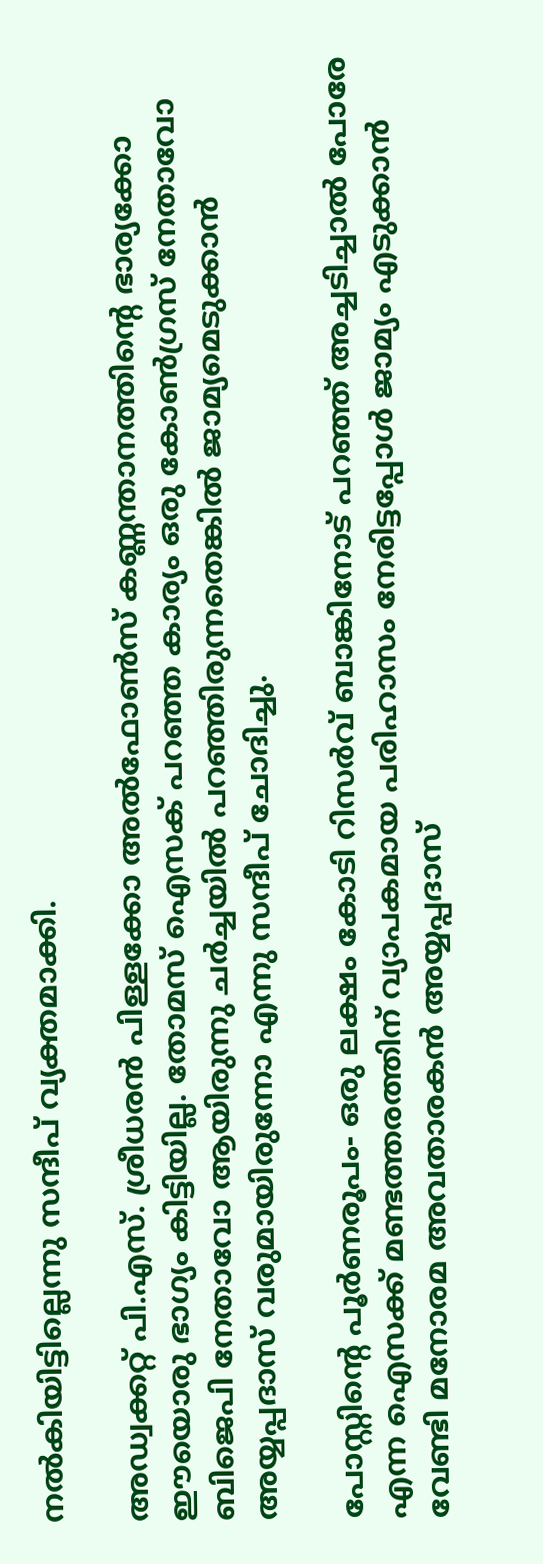നല്‍കിയിട്ടില്ലെന്നു സന്ദീപ് വ്യക്തമാക്കി.

അഡ്വക്കറ്റ് പി.എസ്. ശ്രീധരന്‍ പിള്ളക്കോ അല്‍ഫോണ്‍സ് കണ്ണന്താനത്തിന്റെ ഭാര്യക്കോ ഈയൊരു ഭാഗ്യം കിട്ടിയില്ല. തോമസ് ഐസക് പറഞ്ഞ കാര്യം ഒരു കോണ്‍ഗ്രസ് നേതാവോ ബിജെപി നേതാവോ ആയിരുന്നു ചര്‍ച്ചയില്‍ പറഞ്ഞിരുന്നതെങ്കില്‍ ജാമ്യമെടുക്കാന്‍ അയ്യപ്പദാസ് വരുമായിരുന്നോ എന്നു സന്ദീപ് ചോദിച്ചു.

പോസ്റ്റിന്റെ പൂര്‍ണരൂപം- ഒരു ലക്ഷം കോടി റിസര്‍വ് ബാങ്കിനോട് പറഞ്ഞ് അച്ചടിച്ചാല്‍ പോരേ എന്ന ഐസക്ക് മണ്ടത്തരത്തിന് വ്യാപകമായ പരിഹാസം നേരിട്ടപ്പോള്‍ ജാമ്യം എടുക്കാന്‍ വേണ്ടി മനോരമ അവതാരകന്‍ അയ്യപ്പദാസ്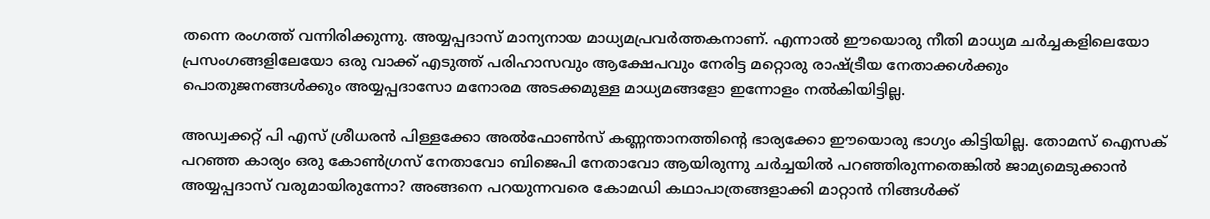തന്നെ രംഗത്ത് വന്നിരിക്കുന്നു. അയ്യപ്പദാസ് മാന്യനായ മാധ്യമപ്രവര്‍ത്തകനാണ്. എന്നാല്‍ ഈയൊരു നീതി മാധ്യമ ചര്‍ച്ചകളിലെയോ പ്രസംഗങ്ങളിലേയോ ഒരു വാക്ക് എടുത്ത് പരിഹാസവും ആക്ഷേപവും നേരിട്ട മറ്റൊരു രാഷ്‌ട്രീയ നേതാക്കള്‍ക്കും പൊതുജനങ്ങള്‍ക്കും അയ്യപ്പദാസോ മനോരമ അടക്കമുള്ള മാധ്യമങ്ങളോ ഇന്നോളം നല്‍കിയിട്ടില്ല.

അഡ്വക്കറ്റ് പി എസ് ശ്രീധരന്‍ പിള്ളക്കോ അല്‍ഫോണ്‍സ് കണ്ണന്താനത്തിന്റെ ഭാര്യക്കോ ഈയൊരു ഭാഗ്യം കിട്ടിയില്ല. തോമസ് ഐസക് പറഞ്ഞ കാര്യം ഒരു കോണ്‍ഗ്രസ് നേതാവോ ബിജെപി നേതാവോ ആയിരുന്നു ചര്‍ച്ചയില്‍ പറഞ്ഞിരുന്നതെങ്കില്‍ ജാമ്യമെടുക്കാന്‍ അയ്യപ്പദാസ് വരുമായിരുന്നോ? അങ്ങനെ പറയുന്നവരെ കോമഡി കഥാപാത്രങ്ങളാക്കി മാറ്റാന്‍ നിങ്ങള്‍ക്ക്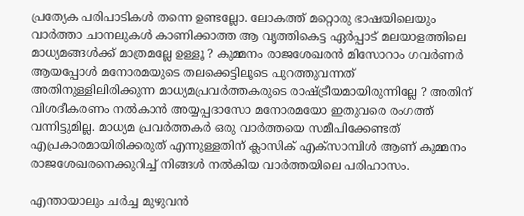പ്രത്യേക പരിപാടികള്‍ തന്നെ ഉണ്ടല്ലോ. ലോകത്ത് മറ്റൊരു ഭാഷയിലെയും വാര്‍ത്താ ചാനലുകള്‍ കാണിക്കാത്ത ആ വൃത്തികെട്ട ഏര്‍പ്പാട് മലയാളത്തിലെ മാധ്യമങ്ങള്‍ക്ക് മാത്രമല്ലേ ഉള്ളൂ ? കുമ്മനം രാജശേഖരന്‍ മിസോറാം ഗവര്‍ണര്‍ ആയപ്പോള്‍ മനോരമയുടെ തലക്കെട്ടിലൂടെ പുറത്തുവന്നത് അതിനുള്ളിലിരിക്കുന്ന മാധ്യമപ്രവര്‍ത്തകരുടെ രാഷ്‌ട്രീയമായിരുന്നില്ലേ ? അതിന് വിശദീകരണം നല്‍കാന്‍ അയ്യപ്പദാസോ മനോരമയോ ഇതുവരെ രംഗത്ത് വന്നിട്ടുമില്ല. മാധ്യമ പ്രവര്‍ത്തകര്‍ ഒരു വാര്‍ത്തയെ സമീപിക്കേണ്ടത് എപ്രകാരമായിരിക്കരുത് എന്നുള്ളതിന് ക്ലാസിക് എക്‌സാമ്പിള്‍ ആണ് കുമ്മനം രാജശേഖരനെക്കുറിച്ച് നിങ്ങള്‍ നല്‍കിയ വാര്‍ത്തയിലെ പരിഹാസം.

എന്തായാലും ചര്‍ച്ച മുഴുവന്‍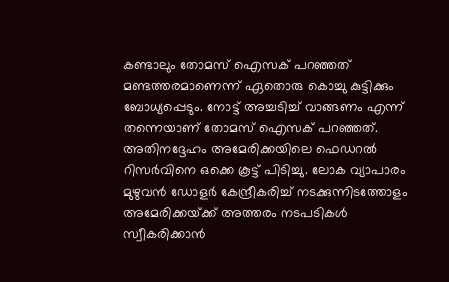കണ്ടാലും തോമസ് ഐസക് പറഞ്ഞത് മണ്ടത്തരമാണെന്ന് ഏതൊരു കൊച്ചു കുട്ടിക്കും ബോധ്യപ്പെടും. നോട്ട് അച്ചടിച്ച് വാങ്ങണം എന്ന് തന്നെയാണ് തോമസ് ഐസക് പറഞ്ഞത്. അതിനദ്ദേഹം അമേരിക്കയിലെ ഫെഡറല്‍ റിസര്‍വിനെ ഒക്കെ കൂട്ട് പിടിച്ചു. ലോക വ്യാപാരം മുഴുവന്‍ ഡോളര്‍ കേന്ദ്രീകരിച്ച് നടക്കുന്നിടത്തോളം അമേരിക്കയ്‌ക്ക് അത്തരം നടപടികള്‍ സ്വീകരിക്കാന്‍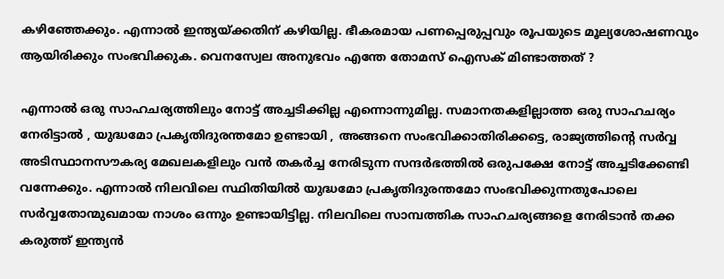കഴിഞ്ഞേക്കും. എന്നാല്‍ ഇന്ത്യയ്‌ക്കതിന് കഴിയില്ല. ഭീകരമായ പണപ്പെരുപ്പവും രൂപയുടെ മൂല്യശോഷണവും ആയിരിക്കും സംഭവിക്കുക. വെനസ്വേല അനുഭവം എന്തേ തോമസ് ഐസക് മിണ്ടാത്തത് ?

എന്നാല്‍ ഒരു സാഹചര്യത്തിലും നോട്ട് അച്ചടിക്കില്ല എന്നൊന്നുമില്ല. സമാനതകളില്ലാത്ത ഒരു സാഹചര്യം നേരിട്ടാല്‍ , യുദ്ധമോ പ്രകൃതിദുരന്തമോ ഉണ്ടായി , അങ്ങനെ സംഭവിക്കാതിരിക്കട്ടെ, രാജ്യത്തിന്റെ സര്‍വ്വ അടിസ്ഥാനസൗകര്യ മേഖലകളിലും വന്‍ തകര്‍ച്ച നേരിടുന്ന സന്ദര്‍ഭത്തില്‍ ഒരുപക്ഷേ നോട്ട് അച്ചടിക്കേണ്ടി വന്നേക്കും. എന്നാല്‍ നിലവിലെ സ്ഥിതിയില്‍ യുദ്ധമോ പ്രകൃതിദുരന്തമോ സംഭവിക്കുന്നതുപോലെ സര്‍വ്വതോന്മുഖമായ നാശം ഒന്നും ഉണ്ടായിട്ടില്ല. നിലവിലെ സാമ്പത്തിക സാഹചര്യങ്ങളെ നേരിടാന്‍ തക്ക കരുത്ത് ഇന്ത്യന്‍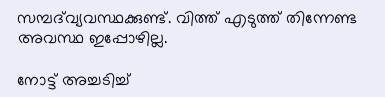സമ്പദ്‌വ്യവസ്ഥക്കുണ്ട്. വിത്ത് എടുത്ത് തിന്നേണ്ട അവസ്ഥ ഇപ്പോഴില്ല.

നോട്ട് അച്ചടിച്ച്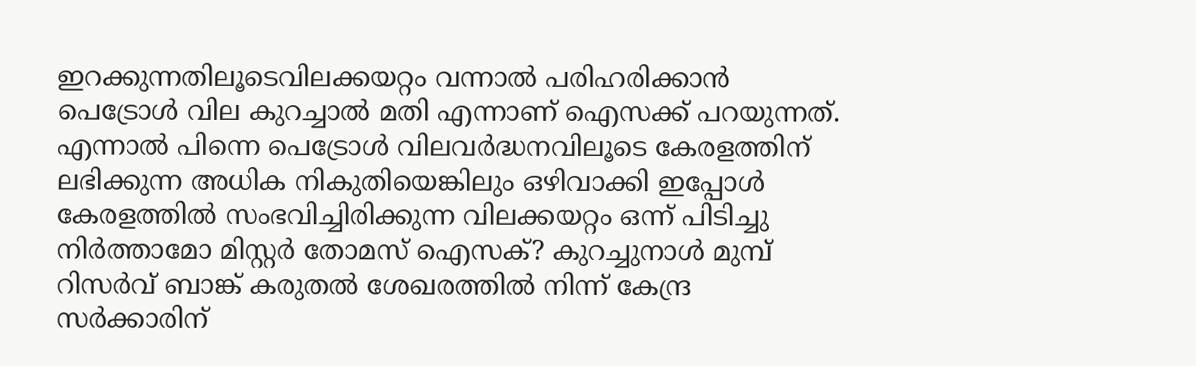ഇറക്കുന്നതിലൂടെവിലക്കയറ്റം വന്നാല്‍ പരിഹരിക്കാന്‍ പെട്രോള്‍ വില കുറച്ചാല്‍ മതി എന്നാണ് ഐസക്ക് പറയുന്നത്. എന്നാല്‍ പിന്നെ പെട്രോള്‍ വിലവര്‍ദ്ധനവിലൂടെ കേരളത്തിന് ലഭിക്കുന്ന അധിക നികുതിയെങ്കിലും ഒഴിവാക്കി ഇപ്പോള്‍ കേരളത്തില്‍ സംഭവിച്ചിരിക്കുന്ന വിലക്കയറ്റം ഒന്ന് പിടിച്ചു നിര്‍ത്താമോ മിസ്റ്റര്‍ തോമസ് ഐസക്? കുറച്ചുനാള്‍ മുമ്പ് റിസര്‍വ് ബാങ്ക് കരുതല്‍ ശേഖരത്തില്‍ നിന്ന് കേന്ദ്ര സര്‍ക്കാരിന്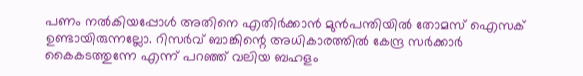പണം നല്‍കിയപ്പോള്‍ അതിനെ എതിര്‍ക്കാന്‍ മുന്‍പന്തിയില്‍ തോമസ് ഐസക് ഉണ്ടായിരുന്നല്ലോ. റിസര്‍വ് ബാങ്കിന്റെ അധികാരത്തില്‍ കേന്ദ്ര സര്‍ക്കാര്‍ കൈകടത്തുന്നേ എന്ന് പറഞ്ഞ് വലിയ ബഹളം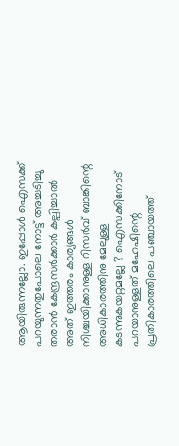ആയിരുന്നല്ലോ. ഇപ്പോള്‍ ഐസക്ക് പറയുന്നതുപോലെ നോട്ട് അച്ചടിച്ചു തരാന്‍ കേന്ദ്രസര്‍ക്കാര്‍ കല്പിച്ചാല്‍ അത് ഇത്തരം കാര്യങ്ങള്‍ നിശ്ചയിക്കാനുള്ള റിസര്‍വ് ബാങ്കിന്റെ അധികാരത്തിനു മേലുള്ള കടന്നുകയറ്റമല്ലേ ? ഐസക്കിനോട് പറയാനുള്ളത് മഹേഷിന്റെ പ്രതികാരത്തിലെ പഞ്ചായത്ത്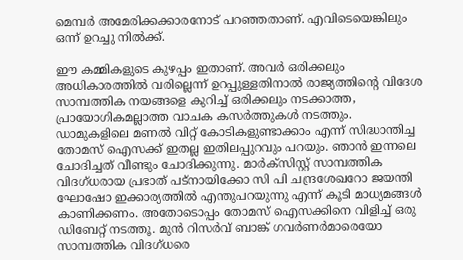മെമ്പര്‍ അമേരിക്കക്കാരനോട് പറഞ്ഞതാണ്. എവിടെയെങ്കിലും ഒന്ന് ഉറച്ചു നില്‍ക്ക്.

ഈ കമ്മികളുടെ കുഴപ്പം ഇതാണ്. അവര്‍ ഒരിക്കലും അധികാരത്തില്‍ വരില്ലെന്ന് ഉറപ്പുള്ളതിനാല്‍ രാജ്യത്തിന്റെ വിദേശ സാമ്പത്തിക നയങ്ങളെ കുറിച്ച് ഒരിക്കലും നടക്കാത്ത, പ്രായോഗികമല്ലാത്ത വാചക കസര്‍ത്തുകള്‍ നടത്തും. ഡാമുകളിലെ മണല്‍ വിറ്റ് കോടികളുണ്ടാക്കാം എന്ന് സിദ്ധാന്തിച്ച തോമസ് ഐസക്ക് ഇതല്ല ഇതിലപ്പുറവും പറയും. ഞാന്‍ ഇന്നലെ ചോദിച്ചത് വീണ്ടും ചോദിക്കുന്നു. മാര്‍ക്‌സിസ്റ്റ് സാമ്പത്തിക വിദഗ്ധരായ പ്രഭാത് പട്‌നായിക്കോ സി പി ചന്ദ്രശേഖറോ ജയന്തി ഘോഷോ ഇക്കാര്യത്തില്‍ എന്തുപറയുന്നു എന്ന് കൂടി മാധ്യമങ്ങള്‍ കാണിക്കണം. അതോടൊപ്പം തോമസ് ഐസക്കിനെ വിളിച്ച് ഒരു ഡിബേറ്റ് നടത്തൂ. മുന്‍ റിസര്‍വ് ബാങ്ക് ഗവര്‍ണര്‍മാരെയോ സാമ്പത്തിക വിദഗ്ധരെ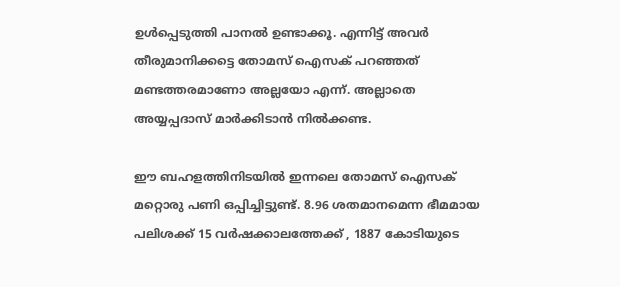ഉള്‍പ്പെടുത്തി പാനല്‍ ഉണ്ടാക്കൂ. എന്നിട്ട് അവര്‍ തീരുമാനിക്കട്ടെ തോമസ് ഐസക് പറഞ്ഞത് മണ്ടത്തരമാണോ അല്ലയോ എന്ന്. അല്ലാതെ അയ്യപ്പദാസ് മാര്‍ക്കിടാന്‍ നില്‍ക്കണ്ട.

ഈ ബഹളത്തിനിടയില്‍ ഇന്നലെ തോമസ് ഐസക് മറ്റൊരു പണി ഒപ്പിച്ചിട്ടുണ്ട്. 8.96 ശതമാനമെന്ന ഭീമമായ പലിശക്ക് 15 വര്‍ഷക്കാലത്തേക്ക് , 1887 കോടിയുടെ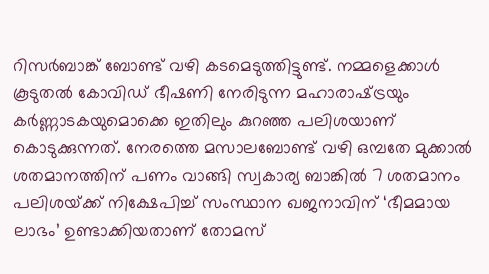റിസര്‍ബാങ്ക് ബോണ്ട് വഴി കടമെടുത്തിട്ടുണ്ട്. നമ്മളെക്കാള്‍ കൂടുതല്‍ കോവിഡ് ഭീഷണി നേരിടുന്ന മഹാരാഷ്‌ട്രയും കര്‍ണ്ണാടകയുമൊക്കെ ഇതിലും കുറഞ്ഞ പലിശയാണ് കൊടുക്കുന്നത്. നേരത്തെ മസാലബോണ്ട് വഴി ഒമ്പതേ മുക്കാല്‍ ശതമാനത്തിന് പണം വാങ്ങി സ്വകാര്യ ബാങ്കില്‍ 7 ശതമാനം പലിശയ്‌ക്ക് നിക്ഷേപിച്ച് സംസ്ഥാന ഖജനാവിന് ‘ഭീമമായ ലാഭം’ ഉണ്ടാക്കിയതാണ് തോമസ്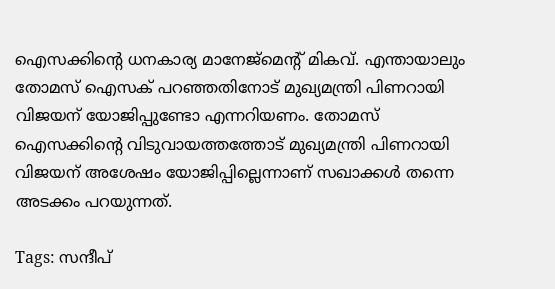ഐസക്കിന്റെ ധനകാര്യ മാനേജ്‌മെന്റ് മികവ്. എന്തായാലും തോമസ് ഐസക് പറഞ്ഞതിനോട് മുഖ്യമന്ത്രി പിണറായി വിജയന് യോജിപ്പുണ്ടോ എന്നറിയണം. തോമസ് ഐസക്കിന്റെ വിടുവായത്തത്തോട് മുഖ്യമന്ത്രി പിണറായി വിജയന് അശേഷം യോജിപ്പില്ലെന്നാണ് സഖാക്കള്‍ തന്നെ അടക്കം പറയുന്നത്.

Tags: സന്ദീപ്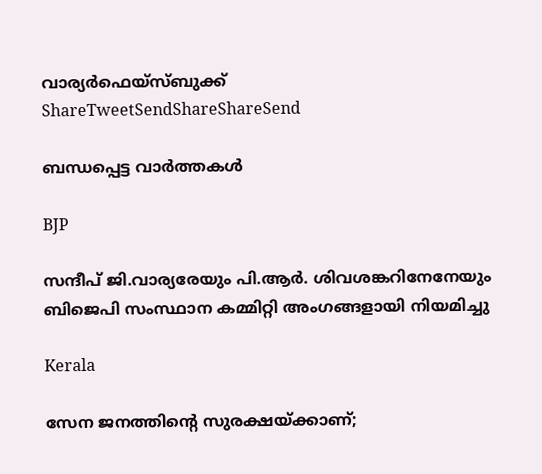വാര്യര്‍ഫെയ്സ്ബുക്ക്
ShareTweetSendShareShareSend

ബന്ധപ്പെട്ട വാര്‍ത്തകള്‍

BJP

സന്ദീപ് ജി.വാര്യരേയും പി.ആര്‍. ശിവശങ്കറിനേനേയും ബിജെപി സംസ്ഥാന കമ്മിറ്റി അംഗങ്ങളായി നിയമിച്ചു

Kerala

സേന ജനത്തിന്റെ സുരക്ഷയ്‌ക്കാണ്;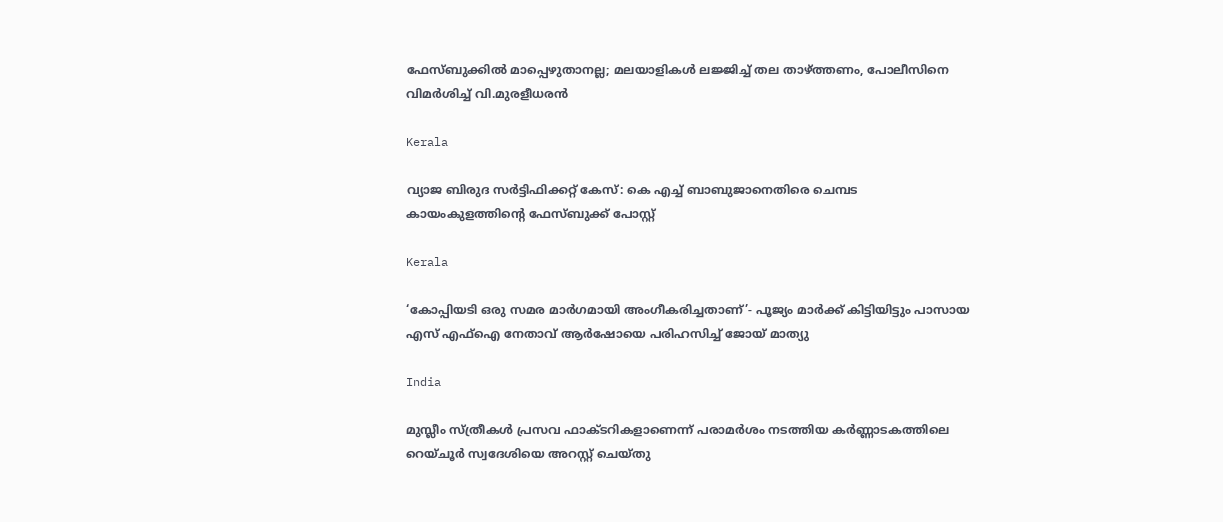ഫേസ്ബുക്കിൽ മാപ്പെഴുതാനല്ല; മലയാളികൾ ലജ്ജിച്ച് തല താഴ്‌ത്തണം, പോലീസിനെ വിമർശിച്ച് വി.മുരളീധരൻ

Kerala

വ്യാജ ബിരുദ സര്‍ട്ടിഫിക്കറ്റ് കേസ്: കെ എച്ച് ബാബുജാനെതിരെ ചെമ്പട കായംകുളത്തിന്റെ ഫേസ്ബുക്ക് പോസ്റ്റ്

Kerala

‘കോപ്പിയടി ഒരു സമര മാർഗമായി അംഗീകരിച്ചതാണ്’- പൂജ്യം മാര്‍ക്ക് കിട്ടിയിട്ടും പാസായ എസ് എഫ്ഐ നേതാവ് ആര്‍ഷോയെ പരിഹസിച്ച് ജോയ് മാത്യു

India

മുസ്ലീം സ്ത്രീകൾ പ്രസവ ഫാക്ടറികളാണെന്ന് പരാമർശം നടത്തിയ കര്‍ണ്ണാടകത്തിലെ റെയ്ചൂര്‍ സ്വദേശിയെ അറസ്റ്റ് ചെയ്തു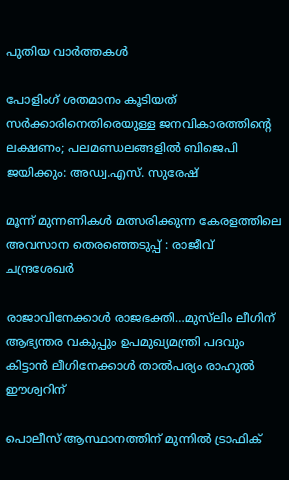പുതിയ വാര്‍ത്തകള്‍

പോളിംഗ് ശതമാനം കൂടിയത് സർക്കാരിനെതിരെയുള്ള ജനവികാരത്തിന്റെ ലക്ഷണം; പലമണ്ഡലങ്ങളിൽ ബിജെപി ജയിക്കും: അഡ്വ.എസ്. സുരേഷ്

മൂന്ന് മുന്നണികൾ മത്സരിക്കുന്ന കേരളത്തിലെ അവസാന തെരഞ്ഞെടുപ്പ് : രാജീവ് ചന്ദ്രശേഖർ

രാജാവിനേക്കാള്‍ രാജഭക്തി…മുസ്‍ലിം ലീഗിന് ആഭ്യന്തര വകുപ്പും ഉപമുഖ്യമന്ത്രി പദവും കിട്ടാന്‍ ലീഗിനേക്കാള്‍ താല്‍പര്യം രാഹുൽ ഈശ്വറിന്

പൊലീസ് ആസ്ഥാനത്തിന് മുന്നില്‍ ട്രാഫിക്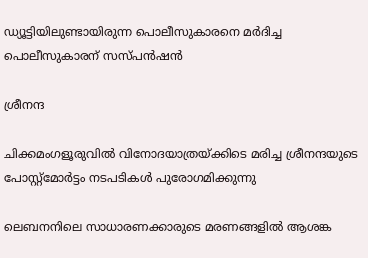ഡ്യൂട്ടിയിലുണ്ടായിരുന്ന പൊലീസുകാരനെ മര്‍ദിച്ച പൊലീസുകാരന് സസ്പന്‍ഷന്‍

ശ്രീനന്ദ

ചിക്കമംഗളൂരുവില്‍ വിനോദയാത്രയ്‌ക്കിടെ മരിച്ച ശ്രീനന്ദയുടെ പോസ്റ്റ്മോര്‍ട്ടം നടപടികള്‍ പുരോഗമിക്കുന്നു

ലെബനനിലെ സാധാരണക്കാരുടെ മരണങ്ങളിൽ ആശങ്ക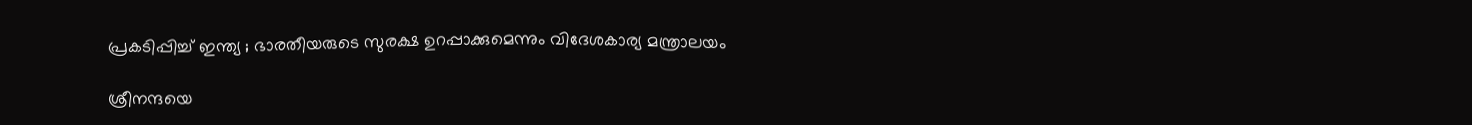പ്രകടിപ്പിച്ച് ഇന്ത്യ ; ഭാരതീയരുടെ സുരക്ഷ ഉറപ്പാക്കുമെന്നും വിദേശകാര്യ മന്ത്രാലയം

ശ്രീനന്ദയെ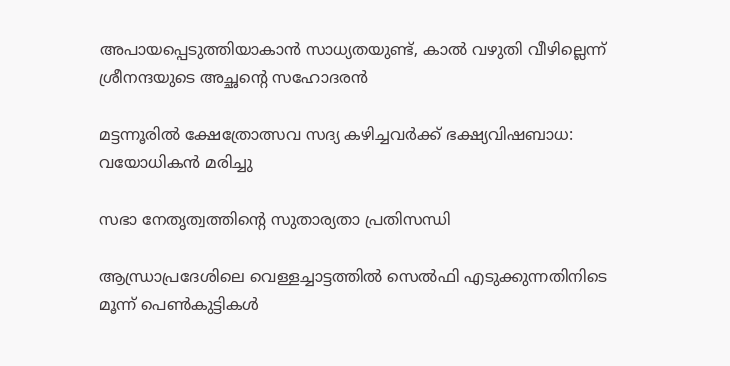അപായപ്പെടുത്തിയാകാന്‍ സാധ്യതയുണ്ട്, കാല്‍ വഴുതി വീഴില്ലെന്ന് ശ്രീനന്ദയുടെ അച്ഛന്റെ സഹോദരന്‍

മട്ടന്നൂരില്‍ ക്ഷേത്രോത്സവ സദ്യ കഴിച്ചവര്‍ക്ക് ഭക്ഷ്യവിഷബാധ: വയോധികന്‍ മരിച്ചു

സഭാ നേതൃത്വത്തിന്റെ സുതാര്യതാ പ്രതിസന്ധി

ആന്ധ്രാപ്രദേശിലെ വെള്ളച്ചാട്ടത്തിൽ സെൽഫി എടുക്കുന്നതിനിടെ മൂന്ന് പെൺകുട്ടികൾ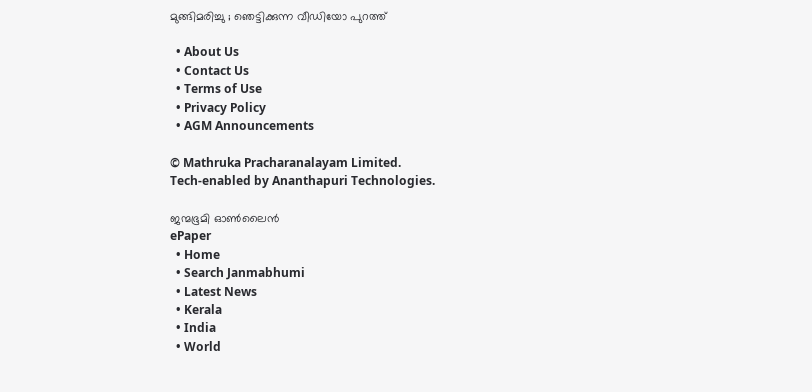മുങ്ങിമരിച്ചു ; ഞെട്ടിക്കുന്ന വീഡിയോ പുറത്ത്

  • About Us
  • Contact Us
  • Terms of Use
  • Privacy Policy
  • AGM Announcements

© Mathruka Pracharanalayam Limited.
Tech-enabled by Ananthapuri Technologies.

ജന്മഭൂമി ഓണ്‍ലൈന്‍
ePaper
  • Home
  • Search Janmabhumi
  • Latest News
  • Kerala
  • India
  • World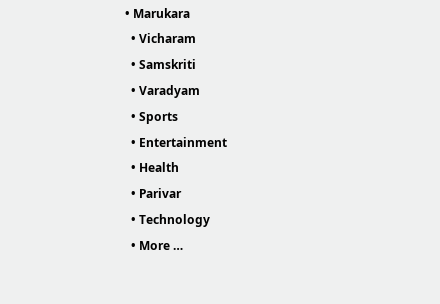• Marukara
  • Vicharam
  • Samskriti
  • Varadyam
  • Sports
  • Entertainment
  • Health
  • Parivar
  • Technology
  • More …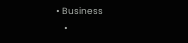• Business
    •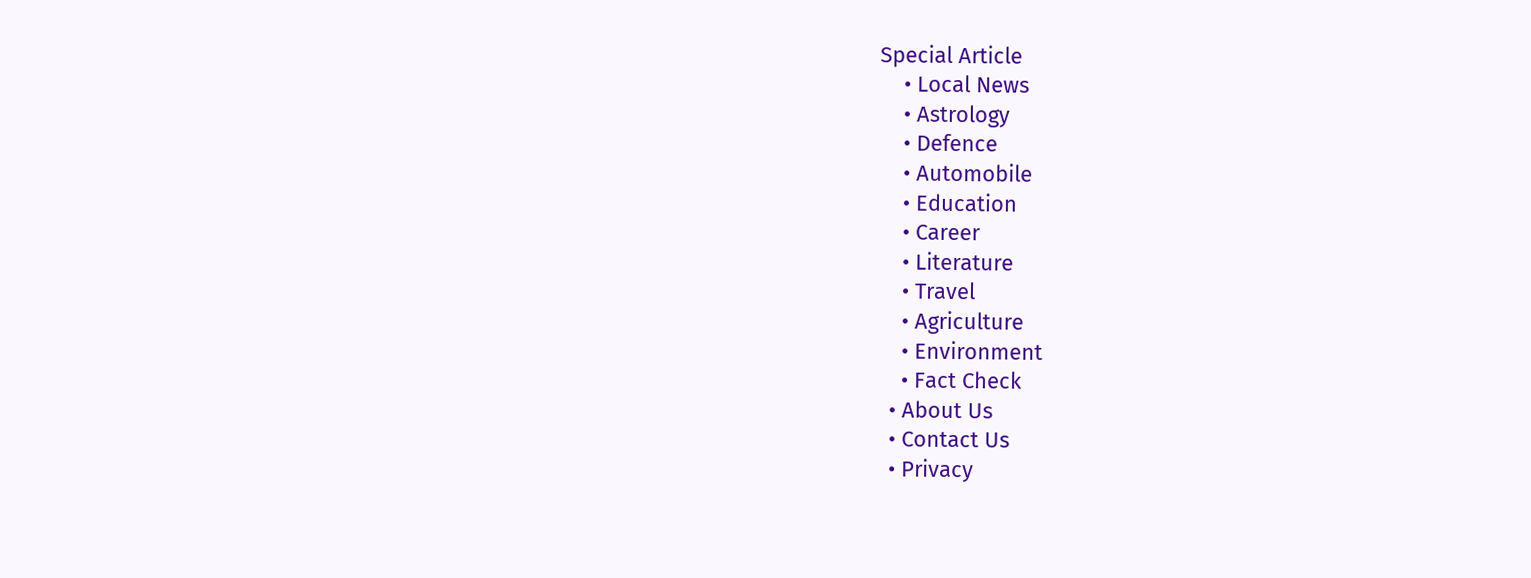Special Article
    • Local News
    • Astrology
    • Defence
    • Automobile
    • Education
    • Career
    • Literature
    • Travel
    • Agriculture
    • Environment
    • Fact Check
  • About Us
  • Contact Us
  • Privacy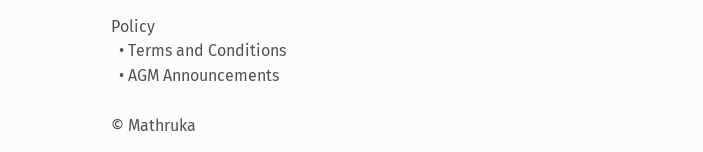Policy
  • Terms and Conditions
  • AGM Announcements

© Mathruka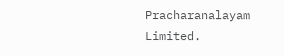Pracharanalayam Limited.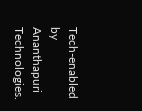Tech-enabled by Ananthapuri Technologies.